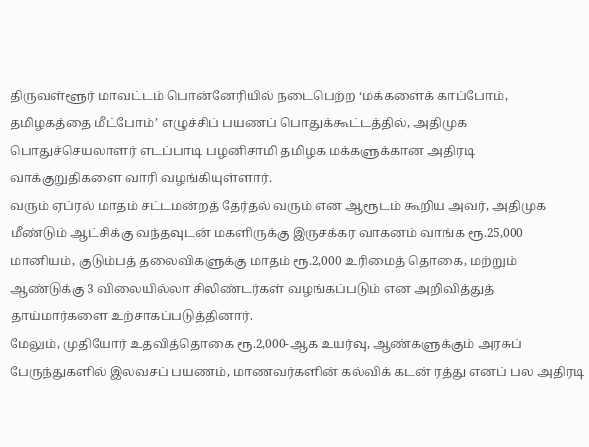திருவள்ளூர் மாவட்டம் பொன்னேரியில் நடைபெற்ற ‘மக்களைக் காப்போம், தமிழகத்தை மீட்போம்’ எழுச்சிப் பயணப் பொதுக்கூட்டத்தில், அதிமுக பொதுச்செயலாளர் எடப்பாடி பழனிசாமி தமிழக மக்களுக்கான அதிரடி வாக்குறுதிகளை வாரி வழங்கியுள்ளார்.
வரும் ஏப்ரல் மாதம் சட்டமன்றத் தேர்தல் வரும் என ஆரூடம் கூறிய அவர், அதிமுக மீண்டும் ஆட்சிக்கு வந்தவுடன் மகளிருக்கு இருசக்கர வாகனம் வாங்க ரூ.25,000 மானியம், குடும்பத் தலைவிகளுக்கு மாதம் ரூ.2,000 உரிமைத் தொகை, மற்றும் ஆண்டுக்கு 3 விலையில்லா சிலிண்டர்கள் வழங்கப்படும் என அறிவித்துத் தாய்மார்களை உற்சாகப்படுத்தினார்.
மேலும், முதியோர் உதவித்தொகை ரூ.2,000-ஆக உயர்வு, ஆண்களுக்கும் அரசுப் பேருந்துகளில் இலவசப் பயணம், மாணவர்களின் கல்விக் கடன் ரத்து எனப் பல அதிரடி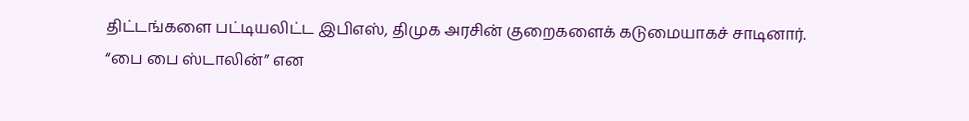திட்டங்களை பட்டியலிட்ட இபிஎஸ், திமுக அரசின் குறைகளைக் கடுமையாகச் சாடினார்.
“பை பை ஸ்டாலின்” என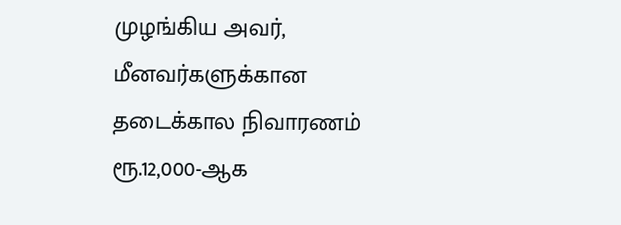முழங்கிய அவர், மீனவர்களுக்கான தடைக்கால நிவாரணம் ரூ.12,000-ஆக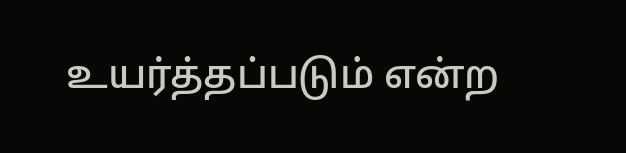உயர்த்தப்படும் என்ற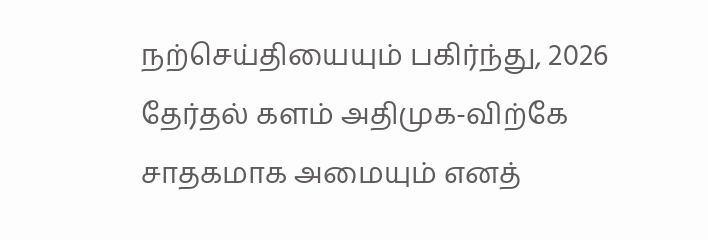நற்செய்தியையும் பகிர்ந்து, 2026 தேர்தல் களம் அதிமுக-விற்கே சாதகமாக அமையும் எனத்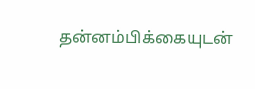தன்னம்பிக்கையுடன்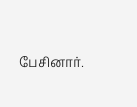பேசினார்.